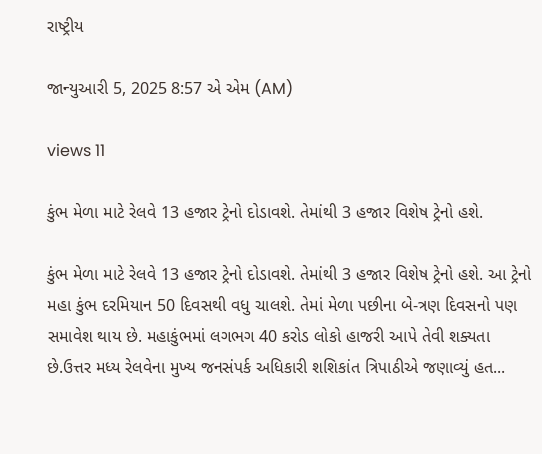રાષ્ટ્રીય

જાન્યુઆરી 5, 2025 8:57 એ એમ (AM)

views 11

કુંભ મેળા માટે રેલવે 13 હજાર ટ્રેનો દોડાવશે. તેમાંથી 3 હજાર વિશેષ ટ્રેનો હશે.

કુંભ મેળા માટે રેલવે 13 હજાર ટ્રેનો દોડાવશે. તેમાંથી 3 હજાર વિશેષ ટ્રેનો હશે. આ ટ્રેનો મહા કુંભ દરમિયાન 50 દિવસથી વધુ ચાલશે. તેમાં મેળા પછીના બે-ત્રણ દિવસનો પણ સમાવેશ થાય છે. મહાકુંભમાં લગભગ 40 કરોડ લોકો હાજરી આપે તેવી શક્યતા છે.ઉત્તર મધ્ય રેલવેના મુખ્ય જનસંપર્ક અધિકારી શશિકાંત ત્રિપાઠીએ જણાવ્યું હત...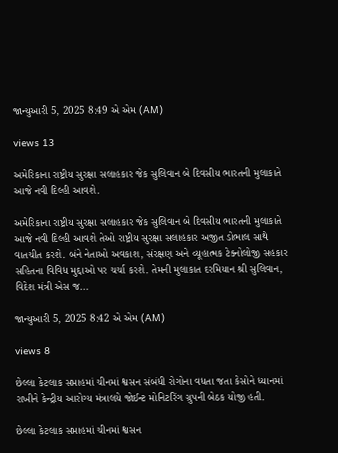જાન્યુઆરી 5, 2025 8:49 એ એમ (AM)

views 13

અમેરિકાના રાષ્ટ્રીય સુરક્ષા સલાહકાર જેક સુલિવાન બે દિવસીય ભારતની મુલાકાતે આજે નવી દિલ્હી આવશે.

અમેરિકાના રાષ્ટ્રીય સુરક્ષા સલાહકાર જેક સુલિવાન બે દિવસીય ભારતની મુલાકાતે આજે નવી દિલ્હી આવશે તેઓ રાષ્ટ્રીય સુરક્ષા સલાહકાર અજીત ડોભાલ સાથે વાતચીત કરશે. બંને નેતાઓ અવકાશ, સંરક્ષણ અને વ્યૂહાત્મક ટેક્નોલોજી સહકાર સહિતના વિવિધ મુદ્દાઓ પર ચર્ચા કરશે. તેમની મુલાકાત દરમિયાન શ્રી સુલિવાન, વિદેશ મંત્રી એસ જ...

જાન્યુઆરી 5, 2025 8:42 એ એમ (AM)

views 8

છેલ્લા કેટલાક સપ્તાહમાં ચીનમાં શ્વસન સંબંધી રોગોના વધતા જતા કેસોને ધ્યાનમાં રાખીને કેન્દ્રીય આરોગ્ય મંત્રાલયે જોઈન્ટ મોનિટરિંગ ગ્રુપની બેઠક યોજી હતી.

છેલ્લા કેટલાક સપ્તાહમાં ચીનમાં શ્વસન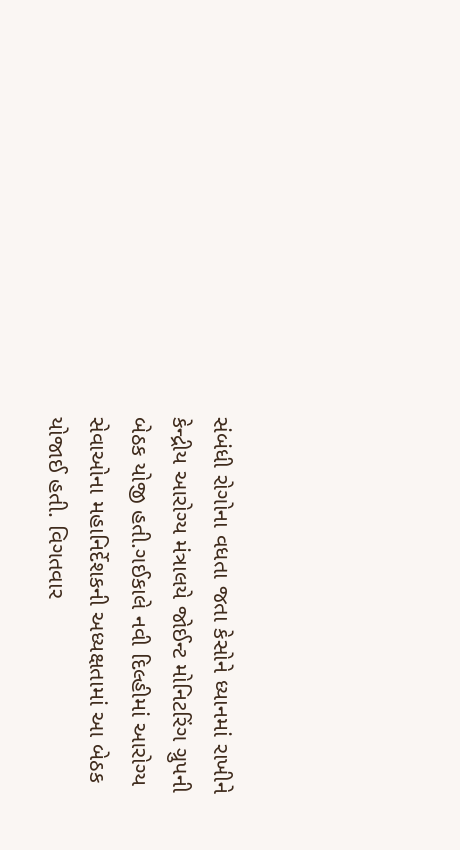સંબંધી રોગોના વધતા જતા કેસોને ધ્યાનમાં રાખીને કેન્દ્રીય આરોગ્ય મંત્રાલયે જોઈન્ટ મોનિટરિંગ ગ્રુપની બેઠક યોજી હતી.ગઈકાલે નવી દિલ્હીમાં આરોગ્ય સેવાઓના મહાનિર્દેશકની અધ્યક્ષતામાં આ બેઠક યોજાઈ હતી. વિગતવાર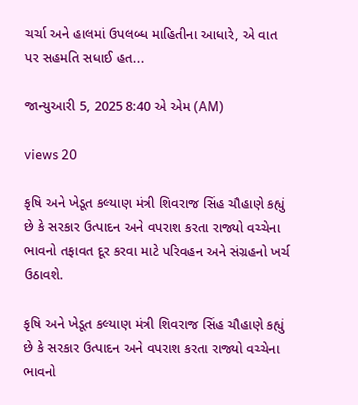ચર્ચા અને હાલમાં ઉપલબ્ધ માહિતીના આધારે, એ વાત પર સહમતિ સધાઈ હત...

જાન્યુઆરી 5, 2025 8:40 એ એમ (AM)

views 20

કૃષિ અને ખેડૂત કલ્યાણ મંત્રી શિવરાજ સિંહ ચૌહાણે કહ્યું છે કે સરકાર ઉત્પાદન અને વપરાશ કરતા રાજ્યો વચ્ચેના ભાવનો તફાવત દૂર કરવા માટે પરિવહન અને સંગ્રહનો ખર્ચ ઉઠાવશે.

કૃષિ અને ખેડૂત કલ્યાણ મંત્રી શિવરાજ સિંહ ચૌહાણે કહ્યું છે કે સરકાર ઉત્પાદન અને વપરાશ કરતા રાજ્યો વચ્ચેના ભાવનો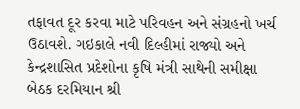તફાવત દૂર કરવા માટે પરિવહન અને સંગ્રહનો ખર્ચ ઉઠાવશે. ગઇકાલે નવી દિલ્હીમાં રાજ્યો અને કેન્દ્રશાસિત પ્રદેશોના કૃષિ મંત્રી સાથેની સમીક્ષા બેઠક દરમિયાન શ્રી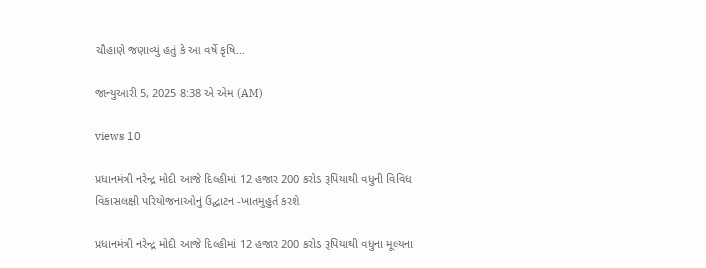ચૌહાણે જણાવ્યું હતું કે આ વર્ષે કૃષિ...

જાન્યુઆરી 5, 2025 8:38 એ એમ (AM)

views 10

પ્રધાનમંત્રી નરેન્દ્ર મોદી આજે દિલ્હીમાં 12 હજાર 200 કરોડ રૂપિયાથી વધુની વિવિધ વિકાસલક્ષી પરિયોજનાઓનું ઉદ્ઘાટન -ખાતમુહુર્ત કરશે

પ્રધાનમંત્રી નરેન્દ્ર મોદી આજે દિલ્હીમાં 12 હજાર 200 કરોડ રૂપિયાથી વધુના મૂલ્યના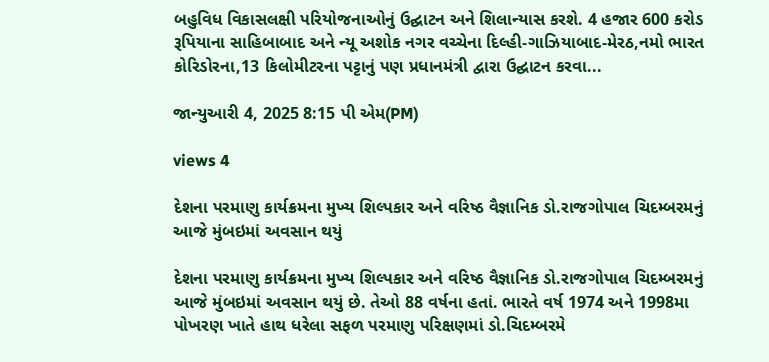બહુવિધ વિકાસલક્ષી પરિયોજનાઓનું ઉદ્ઘાટન અને શિલાન્યાસ કરશે. 4 હજાર 600 કરોડ રૂપિયાના સાહિબાબાદ અને ન્યૂ અશોક નગર વચ્ચેના દિલ્હી-ગાઝિયાબાદ-મેરઠ,નમો ભારત કોરિડોરના,13 કિલોમીટરના પટ્ટાનું પણ પ્રધાનમંત્રી દ્વારા ઉદ્ઘાટન કરવા...

જાન્યુઆરી 4, 2025 8:15 પી એમ(PM)

views 4

દેશના પરમાણુ કાર્યક્રમના મુખ્ય શિલ્પકાર અને વરિષ્ઠ વૈજ્ઞાનિક ડો.રાજગોપાલ ચિદમ્બરમનું આજે મુંબઇમાં અવસાન થયું

દેશના પરમાણુ કાર્યક્રમના મુખ્ય શિલ્પકાર અને વરિષ્ઠ વૈજ્ઞાનિક ડો.રાજગોપાલ ચિદમ્બરમનું આજે મુંબઇમાં અવસાન થયું છે. તેઓ 88 વર્ષના હતાં. ભારતે વર્ષ 1974 અને 1998મા પોખરણ ખાતે હાથ ધરેલા સફળ પરમાણુ પરિક્ષણમાં ડો.ચિદમ્બરમે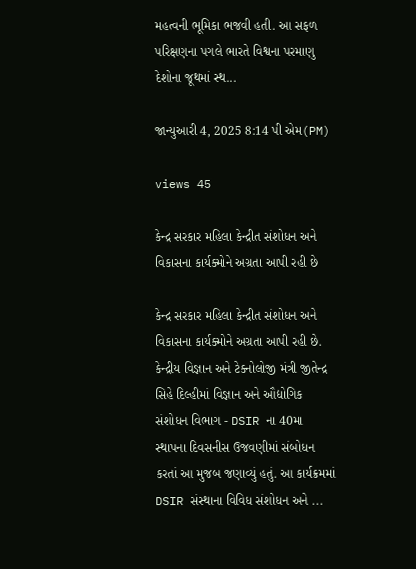મહત્વની ભૂમિકા ભજવી હતી. આ સફળ પરિક્ષણના પગલે ભારતે વિશ્વના પરમાણુ દેશોના જૂથમાં સ્થ...

જાન્યુઆરી 4, 2025 8:14 પી એમ(PM)

views 45

કેન્દ્ર સરકાર મહિલા કેન્દ્રીત સંશોધન અને વિકાસના કાર્યક્મોને અગ્રતા આપી રહી છે

કેન્દ્ર સરકાર મહિલા કેન્દ્રીત સંશોધન અને વિકાસના કાર્યક્મોને અગ્રતા આપી રહી છે. કેન્દ્રીય વિજ્ઞાન અને ટેક્નોલોજી મંત્રી જીતેન્દ્ર સિહે દિલ્હીમાં વિજ્ઞાન અને ઔદ્યોગિક સંશોધન વિભાગ - DSIR ના 40મા સ્થાપના દિવસનીસ ઉજવણીમાં સંબોધન કરતાં આ મુજબ જણાવ્યું હતું. આ કાર્યક્રમમાં DSIR સંસ્થાના વિવિધ સંશોધન અને ...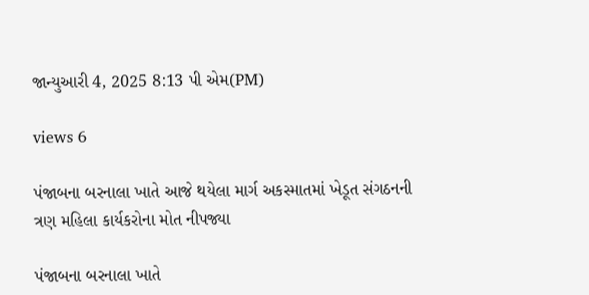જાન્યુઆરી 4, 2025 8:13 પી એમ(PM)

views 6

પંજાબના બરનાલા ખાતે આજે થયેલા માર્ગ અકસ્માતમાં ખેડૂત સંગઠનની ત્રણ મહિલા કાર્યકરોના મોત નીપજ્યા

પંજાબના બરનાલા ખાતે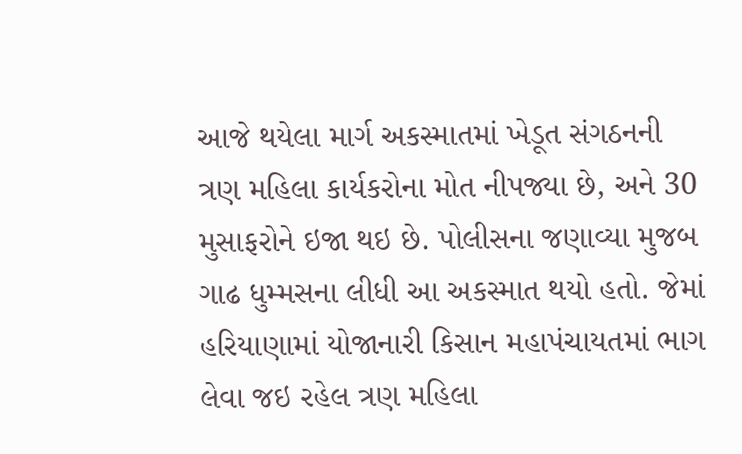આજે થયેલા માર્ગ અકસ્માતમાં ખેડૂત સંગઠનની ત્રણ મહિલા કાર્યકરોના મોત નીપજ્યા છે, અને 30 મુસાફરોને ઇજા થઇ છે. પોલીસના જણાવ્યા મુજબ ગાઢ ધુમ્મસના લીધી આ અકસ્માત થયો હતો. જેમાં હરિયાણામાં યોજાનારી કિસાન મહાપંચાયતમાં ભાગ લેવા જઇ રહેલ ત્રણ મહિલા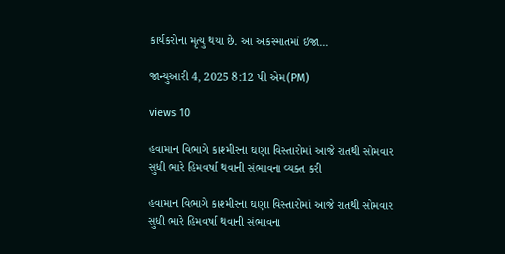કાર્યકરોના મૃત્યુ થયા છે. આ અકસ્માતમાં ઇજા...

જાન્યુઆરી 4, 2025 8:12 પી એમ(PM)

views 10

હવામાન વિભાગે કાશ્મીરના ઘણા વિસ્તારોમાં આજે રાતથી સોમવાર સુધી ભારે હિમવર્ષા થવાની સંભાવના વ્યક્ત કરી

હવામાન વિભાગે કાશ્મીરના ઘણા વિસ્તારોમાં આજે રાતથી સોમવાર સુધી ભારે હિમવર્ષા થવાની સંભાવના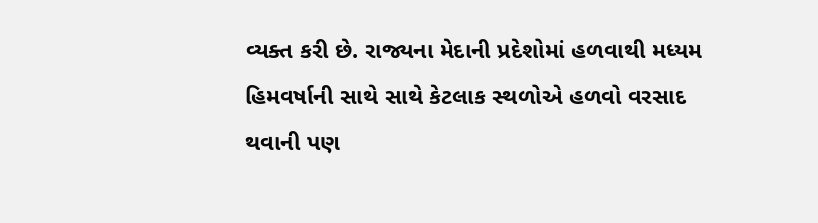વ્યક્ત કરી છે. રાજ્યના મેદાની પ્રદેશોમાં હળવાથી મધ્યમ હિમવર્ષાની સાથે સાથે કેટલાક સ્થળોએ હળવો વરસાદ થવાની પણ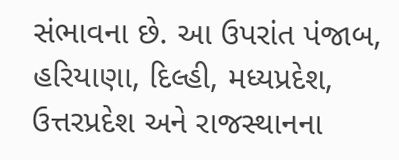સંભાવના છે. આ ઉપરાંત પંજાબ, હરિયાણા, દિલ્હી, મધ્યપ્રદેશ, ઉત્તરપ્રદેશ અને રાજસ્થાનના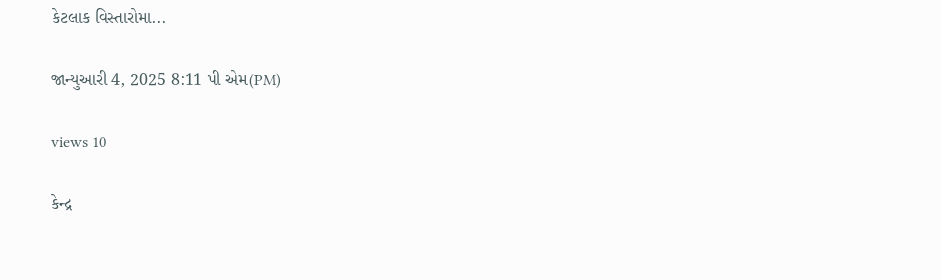કેટલાક વિસ્તારોમા...

જાન્યુઆરી 4, 2025 8:11 પી એમ(PM)

views 10

કેન્દ્ર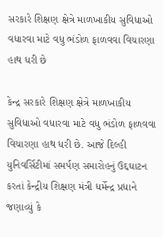સરકારે શિક્ષણ ક્ષેત્રે માળખાકીય સુવિધાઓ વધારવા માટે વધુ ભંડોળ ફાળવવા વિચારણા હાથ ધરી છે

કેન્દ્ર સરકારે શિક્ષણ ક્ષેત્રે માળખાકીય સુવિધાઓ વધારવા માટે વધુ ભંડોળ ફાળવવા વિચારણા હાથ ધરી છે. આજે દિલ્હી યુનિવર્સિટીમાં સમર્પણ સમારોહનું ઉદ્દઘાટન કરતાં કેન્દ્રીય શિક્ષણ મંત્રી ધર્મેન્દ્ર પ્રધાને જણાવ્યું કે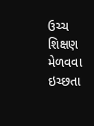ઉચ્ચ શિક્ષણ મેળવવા ઇચ્છતા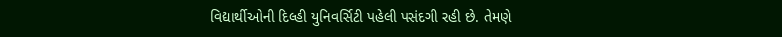વિદ્યાર્થીઓની દિલ્હી યુનિવર્સિટી પહેલી પસંદગી રહી છે. તેમણે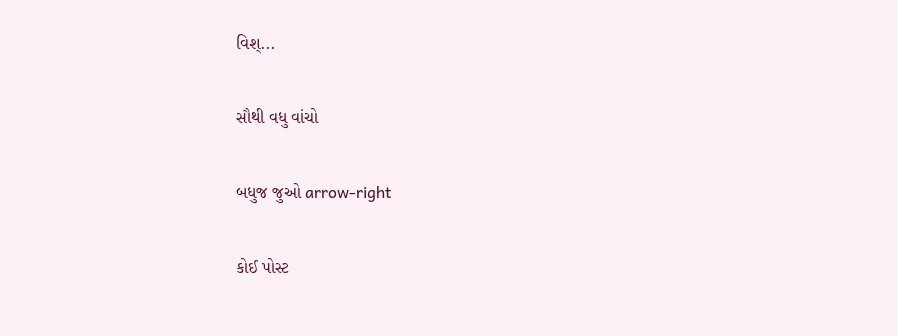વિશ્...

સૌથી વધુ વાંચો

બધુજ જુઓ arrow-right

કોઈ પોસ્ટ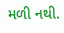મળી નથી.